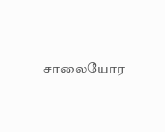சாலையோர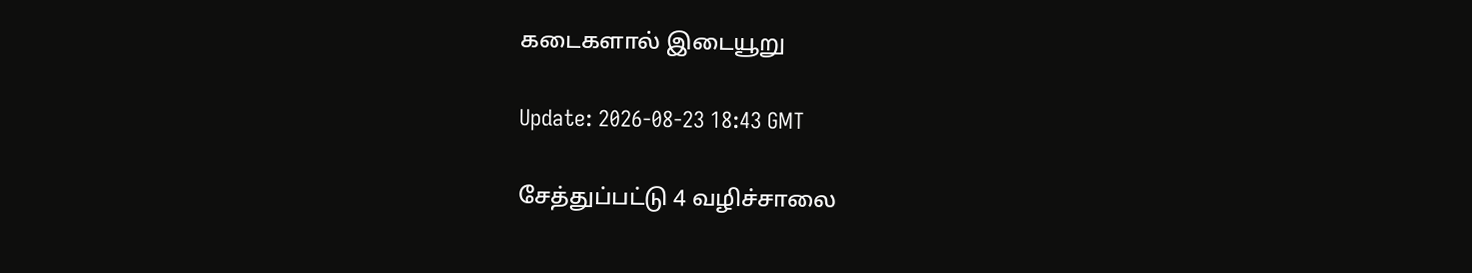கடைகளால் இடையூறு

Update: 2026-08-23 18:43 GMT

சேத்துப்பட்டு 4 வழிச்சாலை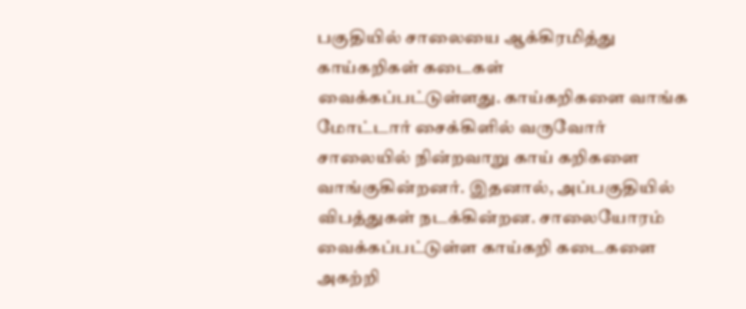பகுதியில் சாலையை ஆக்கிரமித்து காய்கறிகள் கடைகள் வைக்கப்பட்டுள்ளது. காய்கறிகளை வாங்க மோட்டார் சைக்கிளில் வருவோர் சாலையில் நின்றவாறு காய் கறிகளை வாங்குகின்றனர். இதனால், அப்பகுதியில் விபத்துகள் நடக்கின்றன. சாலையோரம் வைக்கப்பட்டுள்ள காய்கறி கடைகளை அகற்றி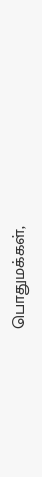பொதுமக்கள்,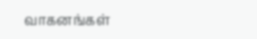வாகனங்கள்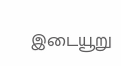இடையூறு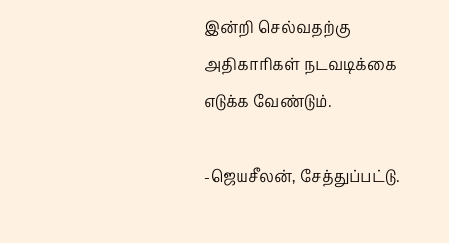இன்றி செல்வதற்கு அதிகாரிகள் நடவடிக்கை எடுக்க வேண்டும்.

-ஜெயசீலன், சேத்துப்பட்டு.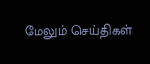மேலும் செய்திகள்